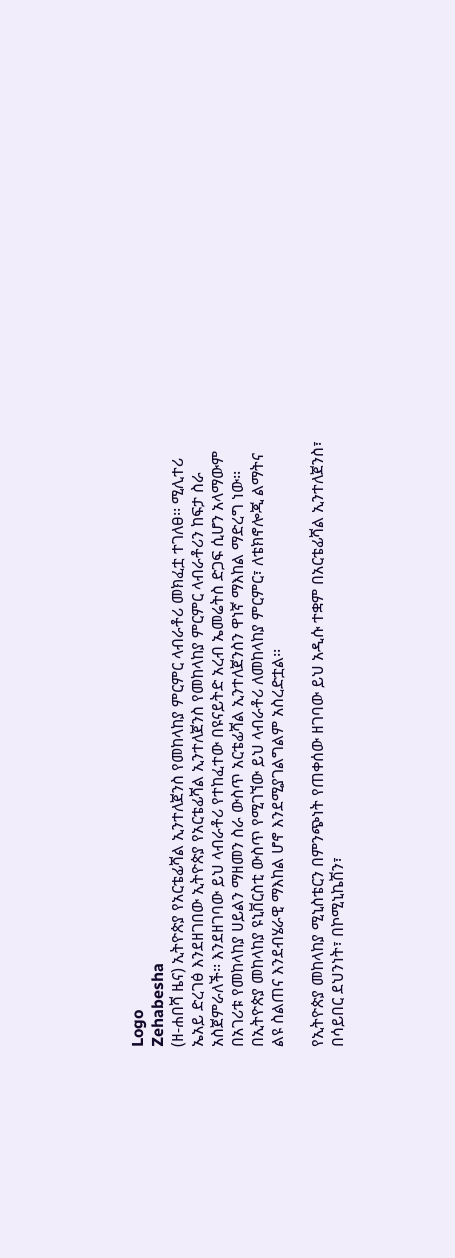Logo
Zehabesha
(ዘ-ሐበሻ ዜና) ኢትዮጵያ የአርቴፊሻል ኢንተለጀንስ የመከላከያ ምርምር ላብራቶሪ መክፈቷ ተገለፀ፡፡ ሚሊተሪ ኤአይ ድረገፅ እንደዘገበው ኢትዮጵያ የአርቴፊሻል ኢንተለጀንስ የመከላከያ ምርምር ላብራቶሪን ከፍታ ስራ አስጀምራለች፡፡ እንደዘገባው ይህ ላብራቶሪ የተከፈተው በዩናይትድ አረብ ኤመሬትስ ድጋፍ ሲሆን አላማውም በአገሪቱ የመከላከያ ሀይልን ማዘመን ስራ ውስጥ አርቴፊሻል ኢንተለጀንስን ዋነኛ ማእከል ማድረግ ነው፡፡ በኢትዮጵያ መከላከያ ዩኒቨርስቲ ውስጥ የሚገኘው ይህ ላብራቶሪ ለመከላከያ ምርምር፣ ለቴክኖሎጂ ልማትና ልዩ ስልጠና እንደብሄራዊ ማእከል ሆኖ እንደሚያገልግልም አስረድቷል፡፡

የኢትዮጵያ መከላከያ ሚኒስቴርን በምንጭነት የጠቀሰው ዘገባው ይህ አዲሱ ተቋም በአርቴፊሻል ኢንተለጀንስ፣ በሳይበር ደህንነት፣ በኮሚኒኬሽን፣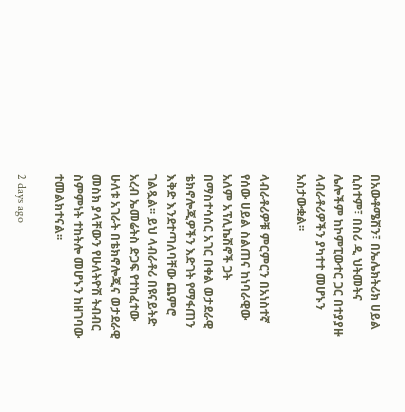በአውቶሜሽን፣ በኤሌክትሪክ ሀይል ሲስተም፣ በስሪ ዲ ህትመትና ሌሎችም ከኮምፒውተር ጋር በተያያዙ ላብራቶሪዎችን ያካተተ መሆኑን አስታውቋል፡፡

ላብራቶሪዎቹ ምርምርን በአነስተኛ የሰው ሀይል ስልጠና ከነባራዊው አለም አፕሊኬሽኖች ጋት በማስተሳሰር አገር በቀል ወታደራዊ ቴክኖሎጂዎችን እድገት የማፋጠን እቅድ እንደተጣለባቸው ጨምሮ ገልጿል፡፡ ይህ ላብራቶሪ በዩናይትድ አረብ ኤመሬትስ ድጋፍ የተከፈተው ሁለቱ አገራት በቴክኖሎጂና ወታደራዊ መስክ ያላቸውን የሁለትዮሽ ትብብር ስምምነት ተከትሎ መሆኑን ከዘገባው ተመልክተናል፡፡

2 days ago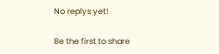No replys yet!

Be the first to share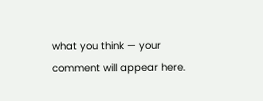what you think — your comment will appear here.